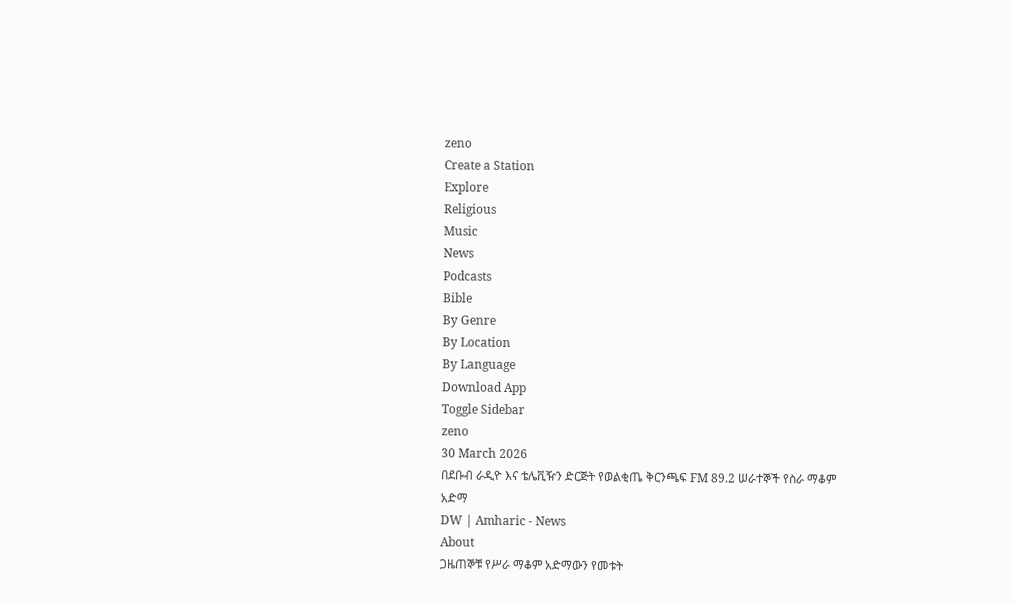zeno
Create a Station
Explore
Religious
Music
News
Podcasts
Bible
By Genre
By Location
By Language
Download App
Toggle Sidebar
zeno
30 March 2026
በደቡብ ራዲዮ እና ቴሌቪዥን ድርጅት የወልቂጤ ቅርንጫፍ FM 89.2 ሠራተኞች የስራ ማቆም አድማ
DW | Amharic - News
About
ጋዜጠኞቹ የሥራ ማቆም አድማውን የመቱት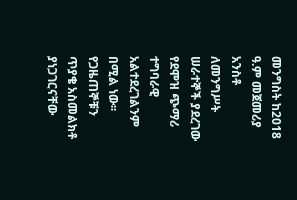መንግስት ከ2018 ዓ.ም መጀመሪያ አንስቶ ለመንግሥት ሠራተኞች ያደረገው የደሞዝ ጭማሪ ተግባራዊ አልተደረገልንም በሚል ነው፡፡ የጋዜጠኞቹን ጥያቄ አስመልክቶ ያነጋገርናቸው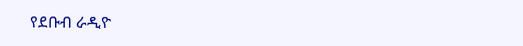የደቡብ ራዲዮ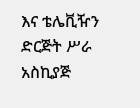እና ቴሌቪዥን ድርጅት ሥራ አስኪያጅ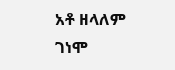አቶ ዘላለም ገነሞ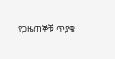የጋዜጠኞቹ ጥያቄ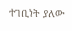ተገቢነት ያለው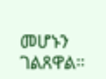መሆኑን ገልጸዋል።